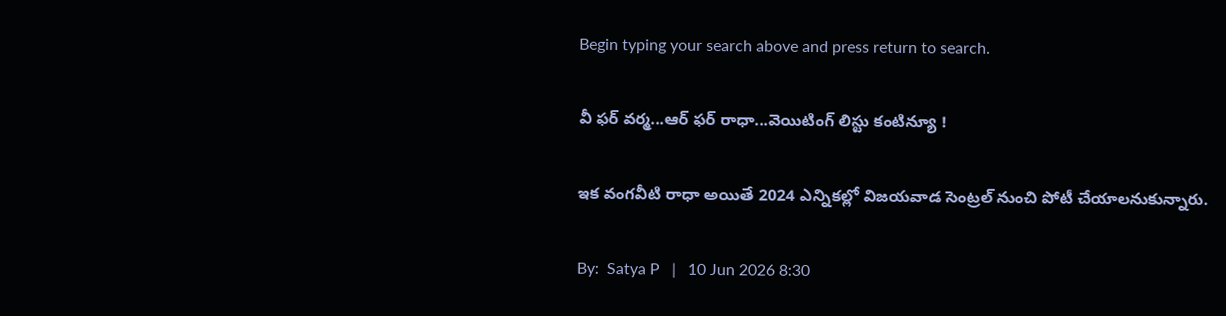Begin typing your search above and press return to search.

వీ ఫర్ వర్మ...ఆర్ ఫర్ రాధా...వెయిటింగ్ లిస్టు కంటిన్యూ !

ఇక వంగవీటి రాధా అయితే 2024 ఎన్నికల్లో విజయవాడ సెంట్రల్ నుంచి పోటీ చేయాలనుకున్నారు.

By:  Satya P   |   10 Jun 2026 8:30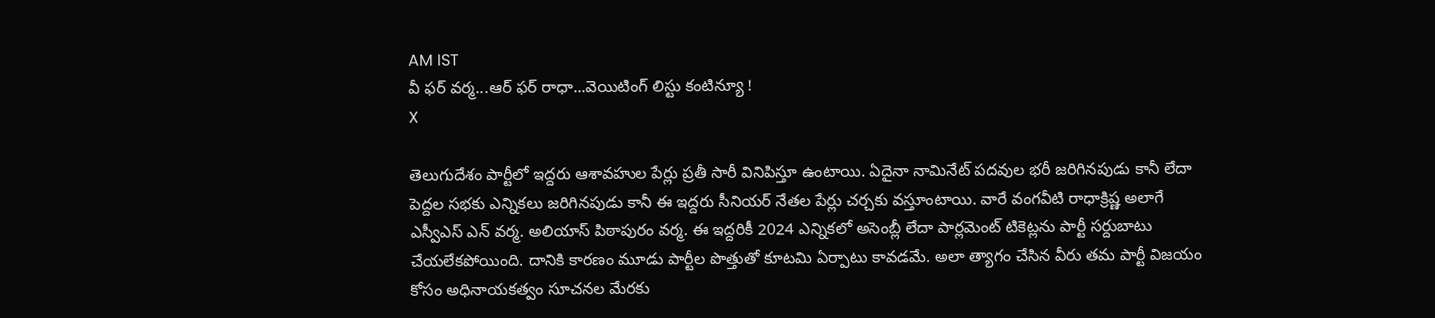AM IST
వీ ఫర్ వర్మ...ఆర్ ఫర్ రాధా...వెయిటింగ్ లిస్టు కంటిన్యూ !
X

తెలుగుదేశం పార్టీలో ఇద్దరు ఆశావహుల పేర్లు ప్రతీ సారీ వినిపిస్తూ ఉంటాయి. ఏదైనా నామినేట్ పదవుల భరీ జరిగినపుడు కానీ లేదా పెద్దల సభకు ఎన్నికలు జరిగినపుడు కానీ ఈ ఇద్దరు సీనియర్ నేతల పేర్లు చర్చకు వస్తూంటాయి. వారే వంగవీటి రాధాక్రిష్ణ అలాగే ఎస్వీఎస్ ఎన్ వర్మ. అలియాస్ పిఠాపురం వర్మ. ఈ ఇద్దరికీ 2024 ఎన్నికలో అసెంబ్లీ లేదా పార్లమెంట్ టికెట్లను పార్టీ సర్దుబాటు చేయలేకపోయింది. దానికి కారణం మూడు పార్టీల పొత్తుతో కూటమి ఏర్పాటు కావడమే. అలా త్యాగం చేసిన వీరు తమ పార్టీ విజయం కోసం అధినాయకత్వం సూచనల మేరకు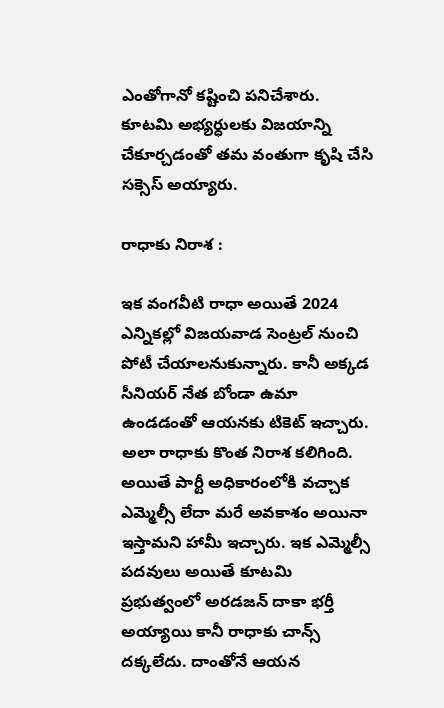ఎంతోగానో కష్టించి పనిచేశారు. కూటమి అభ్యర్ధులకు విజయాన్ని చేకూర్చడంతో తమ వంతుగా కృషి చేసి సక్సెస్ అయ్యారు.

రాధాకు నిరాశ :

ఇక వంగవీటి రాధా అయితే 2024 ఎన్నికల్లో విజయవాడ సెంట్రల్ నుంచి పోటీ చేయాలనుకున్నారు. కానీ అక్కడ సీనియర్ నేత బోండా ఉమా ఉండడంతో ఆయనకు టికెట్ ఇచ్చారు. అలా రాధాకు కొంత నిరాశ కలిగింది. అయితే పార్టీ అధికారంలోకి వచ్చాక ఎమ్మెల్సీ లేదా మరే అవకాశం అయినా ఇస్తామని హామీ ఇచ్చారు. ఇక ఎమ్మెల్సీ పదవులు అయితే కూటమి ప్రభుత్వంలో అరడజన్ దాకా భర్తీ అయ్యాయి కానీ రాధాకు చాన్స్ దక్కలేదు. దాంతోనే ఆయన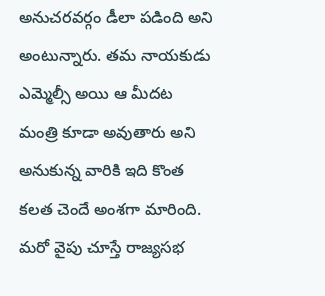అనుచరవర్గం డీలా పడింది అని అంటున్నారు. తమ నాయకుడు ఎమ్మెల్సీ అయి ఆ మీదట మంత్రి కూడా అవుతారు అని అనుకున్న వారికి ఇది కొంత కలత చెందే అంశగా మారింది. మరో వైపు చూస్తే రాజ్యసభ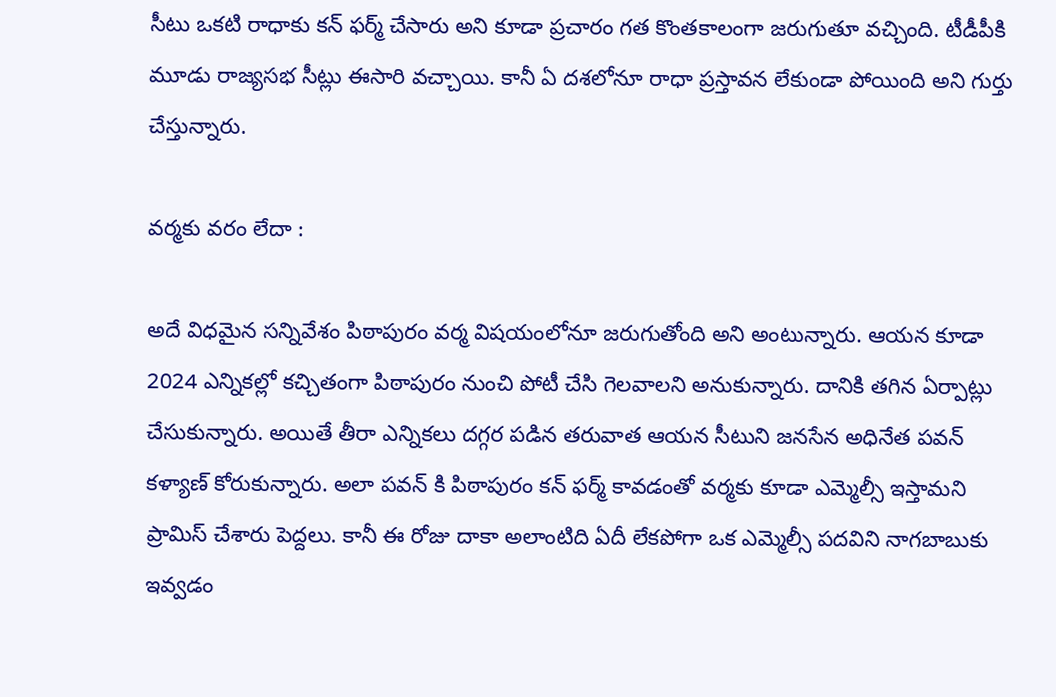సీటు ఒకటి రాధాకు కన్ ఫర్మ్ చేసారు అని కూడా ప్రచారం గత కొంతకాలంగా జరుగుతూ వచ్చింది. టీడీపీకి మూడు రాజ్యసభ సీట్లు ఈసారి వచ్చాయి. కానీ ఏ దశలోనూ రాధా ప్రస్తావన లేకుండా పోయింది అని గుర్తు చేస్తున్నారు.

వర్మకు వరం లేదా :

అదే విధమైన సన్నివేశం పిఠాపురం వర్మ విషయంలోనూ జరుగుతోంది అని అంటున్నారు. ఆయన కూడా 2024 ఎన్నికల్లో కచ్చితంగా పిఠాపురం నుంచి పోటీ చేసి గెలవాలని అనుకున్నారు. దానికి తగిన ఏర్పాట్లు చేసుకున్నారు. అయితే తీరా ఎన్నికలు దగ్గర పడిన తరువాత ఆయన సీటుని జనసేన అధినేత పవన్ కళ్యాణ్ కోరుకున్నారు. అలా పవన్ కి పిఠాపురం కన్ ఫర్మ్ కావడంతో వర్మకు కూడా ఎమ్మెల్సీ ఇస్తామని ప్రామిస్ చేశారు పెద్దలు. కానీ ఈ రోజు దాకా అలాంటిది ఏదీ లేకపోగా ఒక ఎమ్మెల్సీ పదవిని నాగబాబుకు ఇవ్వడం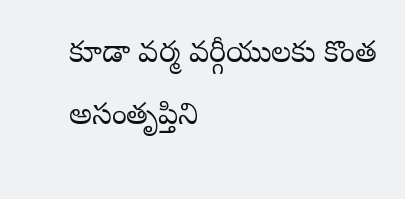కూడా వర్మ వర్గీయులకు కొంత అసంతృప్తిని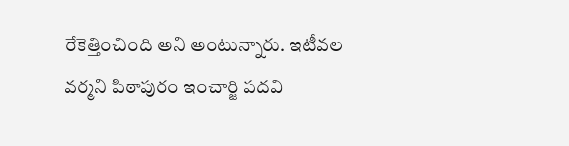రేకెత్తించింది అని అంటున్నారు. ఇటీవల వర్మని పిఠాపురం ఇంచార్జి పదవి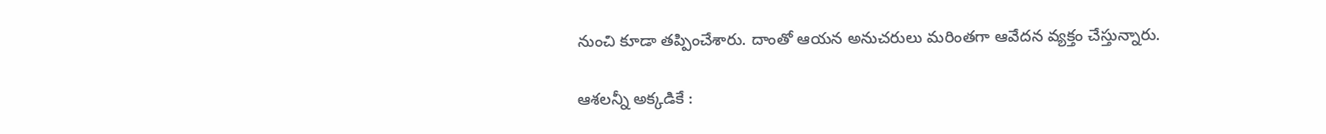నుంచి కూడా తప్పించేశారు. దాంతో ఆయన అనుచరులు మరింతగా ఆవేదన వ్యక్తం చేస్తున్నారు.

ఆశలన్నీ అక్కడికే :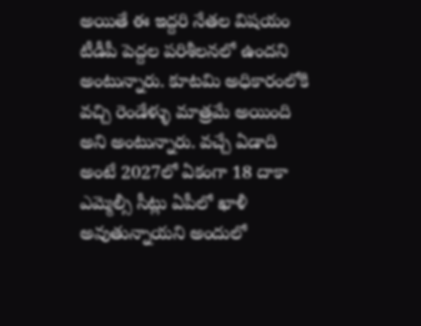అయితే ఈ ఇద్దరి నేతల విషయం టీడీపీ పెద్దల పరిశీలనలో ఉందని అంటున్నారు. కూటమి అధికారంలోకి వచ్చి రెండేళ్ళు మాత్రమే అయింది అని అంటున్నారు. వచ్చే ఏడాది అంటే 2027లో ఏకంగా 18 దాకా ఎమ్మెల్సీ సీట్లు ఏపీలో ఖాళీ అవుతున్నాయని అందులో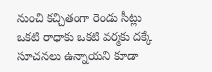నుంచి కచ్చితంగా రెండు సీట్లు ఒకటి రాధాకు ఒకటి వర్మకు దక్కే సూచనలు ఉన్నాయని కూడా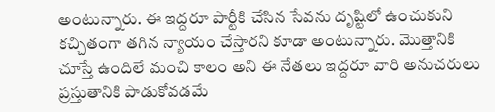అంటున్నారు. ఈ ఇద్దరూ పార్టీకి చేసిన సేవను దృష్టిలో ఉంచుకుని కచ్చితంగా తగిన న్యాయం చేస్తారని కూడా అంటున్నారు. మొత్తానికి చూస్తే ఉందిలే మంచి కాలం అని ఈ నేతలు ఇద్దరూ వారి అనుచరులు ప్రస్తుతానికి పాడుకోవడమే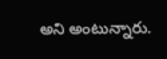అని అంటున్నారు.